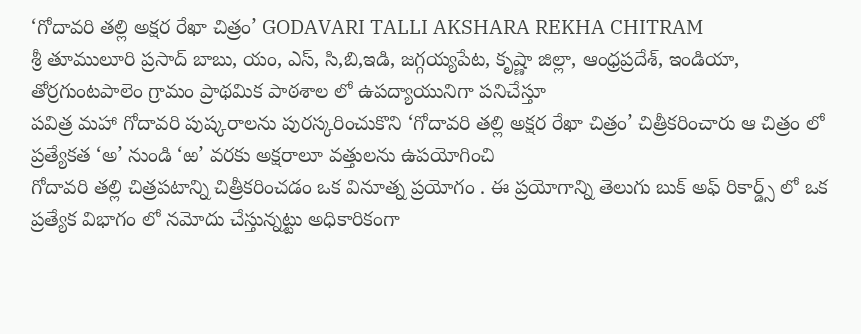‘గోదావరి తల్లి అక్షర రేఖా చిత్రం’ GODAVARI TALLI AKSHARA REKHA CHITRAM
శ్రీ తూములూరి ప్రసాద్ బాబు, యం, ఎస్, సి,బి,ఇడి, జగ్గయ్యపేట, కృష్ణా జిల్లా, ఆంధ్రప్రదేశ్, ఇండియా, తోర్రగుంటపాలెం గ్రామం ప్రాథమిక పాఠశాల లో ఉపద్యాయునిగా పనిచేస్తూ
పవిత్ర మహా గోదావరి పుష్కరాలను పురస్కరించుకొని ‘గోదావరి తల్లి అక్షర రేఖా చిత్రం’ చిత్రీకరించారు ఆ చిత్రం లో ప్రత్యేకత ‘అ’ నుండి ‘ఱ’ వరకు అక్షరాలూ వత్తులను ఉపయోగించి
గోదావరి తల్లి చిత్రపటాన్ని చిత్రీకరించడం ఒక వినూత్న ప్రయోగం . ఈ ప్రయోగాన్ని తెలుగు బుక్ అఫ్ రికార్డ్స్ లో ఒక ప్రత్యేక విభాగం లో నమోదు చేస్తున్నట్టు అధికారికంగా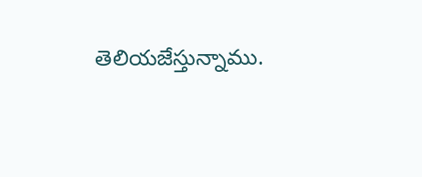తెలియజేస్తున్నాము.